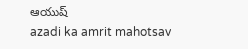ఆయుష్
azadi ka amrit mahotsav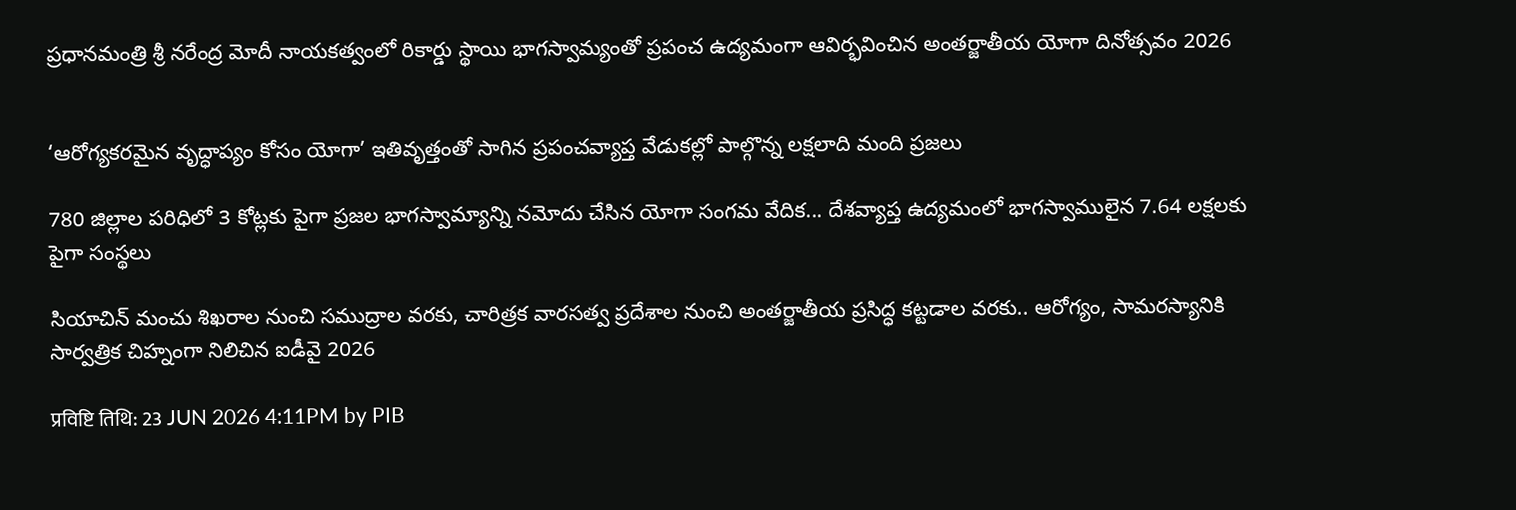ప్రధానమంత్రి శ్రీ నరేంద్ర మోదీ నాయకత్వంలో రికార్డు స్థాయి భాగస్వామ్యంతో ప్రపంచ ఉద్యమంగా ఆవిర్భవించిన అంతర్జాతీయ యోగా దినోత్సవం 2026


‘ఆరోగ్యకరమైన వృద్ధాప్యం కోసం యోగా’ ఇతివృత్తంతో సాగిన ప్రపంచవ్యాప్త వేడుకల్లో పాల్గొన్న లక్షలాది మంది ప్రజలు

780 జిల్లాల పరిధిలో 3 కోట్లకు పైగా ప్రజల భాగస్వామ్యాన్ని నమోదు చేసిన యోగా సంగమ వేదిక... దేశవ్యాప్త ఉద్యమంలో భాగస్వాములైన 7.64 లక్షలకు పైగా సంస్థలు

సియాచిన్ మంచు శిఖరాల నుంచి సముద్రాల వరకు, చారిత్రక వారసత్వ ప్రదేశాల నుంచి అంతర్జాతీయ ప్రసిద్ధ కట్టడాల వరకు.. ఆరోగ్యం, సామరస్యానికి సార్వత్రిక చిహ్నంగా నిలిచిన ఐడీవై 2026

प्रविष्टि तिथि: 23 JUN 2026 4:11PM by PIB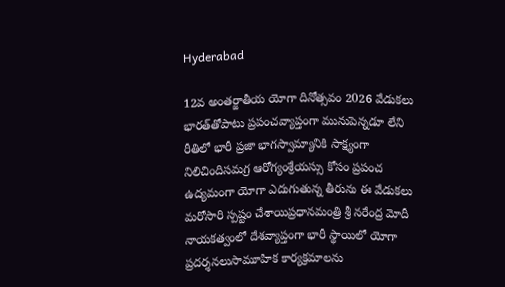Hyderabad

12వ అంతర్జాతీయ యోగా దినోత్సవం 2026 వేడుకలు భారత్‌తోపాటు ప్రపంచవ్యాప్తంగా మునుపెన్నడూ లేని రీతిలో భారీ ప్రజా భాగస్వామ్యానికి సాక్ష్యంగా నిలిచిందిసమగ్ర ఆరోగ్యంశ్రేయస్సు కోసం ప్రపంచ ఉద్యమంగా యోగా ఎదుగుతున్న తీరును ఈ వేడుకలు మరోసారి స్పష్టం చేశాయిప్రధానమంత్రి శ్రీ నరేంద్ర మోదీ నాయకత్వంలో దేశవ్యాప్తంగా భారీ స్థాయిలో యోగా ప్రదర్శనలుసామూహిక కార్యక్రమాలను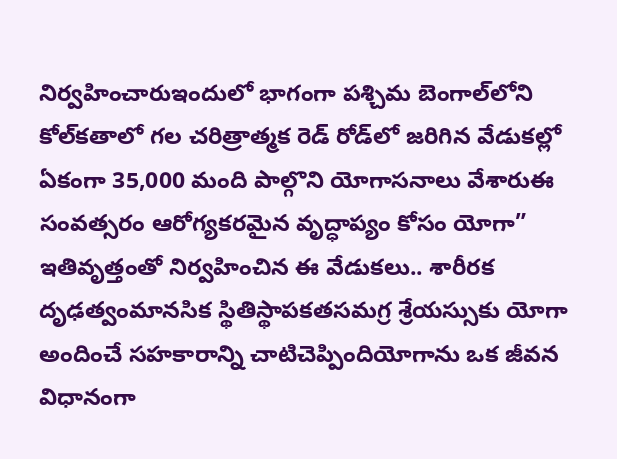నిర్వహించారుఇందులో భాగంగా పశ్చిమ బెంగాల్‌లోని కోల్‌కతాలో గల చరిత్రాత్మక రెడ్ రోడ్‌లో జరిగిన వేడుకల్లో ఏకంగా 35,000 మంది పాల్గొని యోగాసనాలు వేశారుఈ సంవత్సరం ఆరోగ్యకరమైన వృద్ధాప్యం కోసం యోగా” ఇతివృత్తంతో నిర్వహించిన ఈ వేడుకలు.. శారీరక దృఢత్వంమానసిక స్థితిస్థాపకతసమగ్ర శ్రేయస్సుకు యోగా అందించే సహకారాన్ని చాటిచెప్పిందియోగాను ఒక జీవన విధానంగా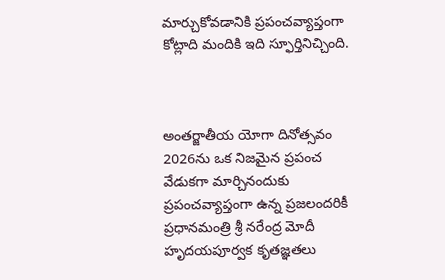మార్చుకోవడానికి ప్రపంచవ్యాప్తంగా కోట్లాది మందికి ఇది స్ఫూర్తినిచ్చింది.



అంతర్జాతీయ యోగా దినోత్సవం 2026ను ఒక నిజమైన ప్రపంచ వేడుకగా మార్చినందుకు ప్రపంచవ్యాప్తంగా ఉన్న ప్రజలందరికీ ప్రధానమంత్రి శ్రీ నరేంద్ర మోదీ హృదయపూర్వక కృతజ్ఞతలు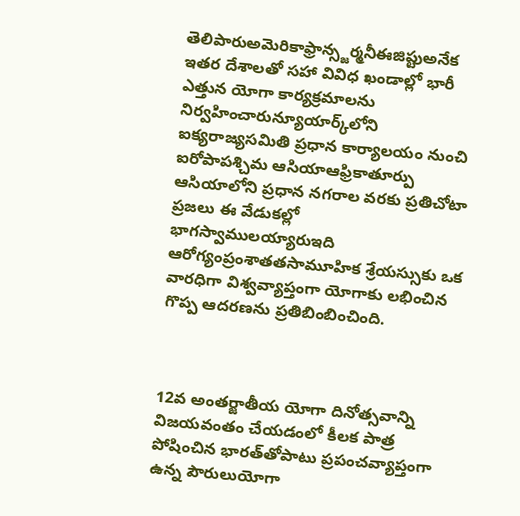తెలిపారుఅమెరికాఫ్రాన్స్జర్మనీఈజిప్టుఅనేక ఇతర దేశాలతో సహా వివిధ ఖండాల్లో భారీ ఎత్తున యోగా కార్యక్రమాలను నిర్వహించారున్యూయార్క్‌లోని ఐక్యరాజ్యసమితి ప్రధాన కార్యాలయం నుంచి ఐరోపాపశ్చిమ ఆసియాఆఫ్రికాతూర్పు ఆసియాలోని ప్రధాన నగరాల వరకు ప్రతిచోటా ప్రజలు ఈ వేడుకల్లో భాగస్వాములయ్యారుఇది ఆరోగ్యంప్రంశాతతసామూహిక శ్రేయస్సుకు ఒక వారధిగా విశ్వవ్యాప్తంగా యోగాకు లభించిన గొప్ప ఆదరణను ప్రతిబింబించింది.



12వ అంతర్జాతీయ యోగా దినోత్సవాన్ని విజయవంతం చేయడంలో కీలక పాత్ర పోషించిన భారత్‌తోపాటు ప్రపంచవ్యాప్తంగా ఉన్న పౌరులుయోగా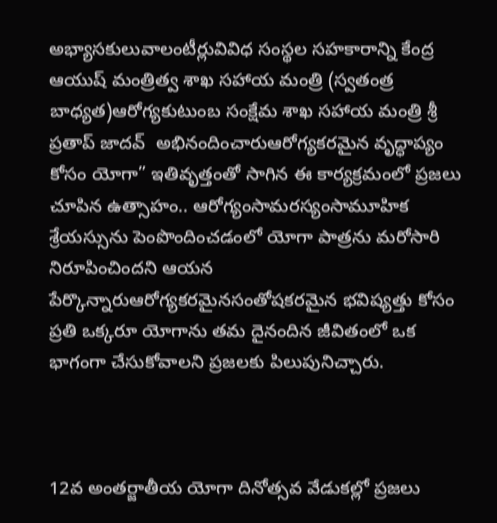అభ్యాసకులువాలంటీర్లువివిధ సంస్థల సహకారాన్ని కేంద్ర ఆయుష్ మంత్రిత్వ శాఖ సహాయ మంత్రి (స్వతంత్ర బాధ్యత)ఆరోగ్యకుటుంబ సంక్షేమ శాఖ సహాయ మంత్రి శ్రీ ప్రతాప్ జాదవ్  అభినందించారుఆరోగ్యకరమైన వృద్ధాప్యం కోసం యోగా” ఇతివృత్తంతో సాగిన ఈ కార్యక్రమంలో ప్రజలు చూపిన ఉత్సాహం.. ఆరోగ్యంసామరస్యంసామూహిక శ్రేయస్సును పెంపొందించడంలో యోగా పాత్రను మరోసారి నిరూపించిందని ఆయన పేర్కొన్నారుఆరోగ్యకరమైనసంతోషకరమైన భవిష్యత్తు కోసం ప్రతి ఒక్కరూ యోగాను తమ దైనందిన జీవితంలో ఒక భాగంగా చేసుకోవాలని ప్రజలకు పిలుపునిచ్చారు.



12వ అంతర్జాతీయ యోగా దినోత్సవ వేడుకల్లో ప్రజలు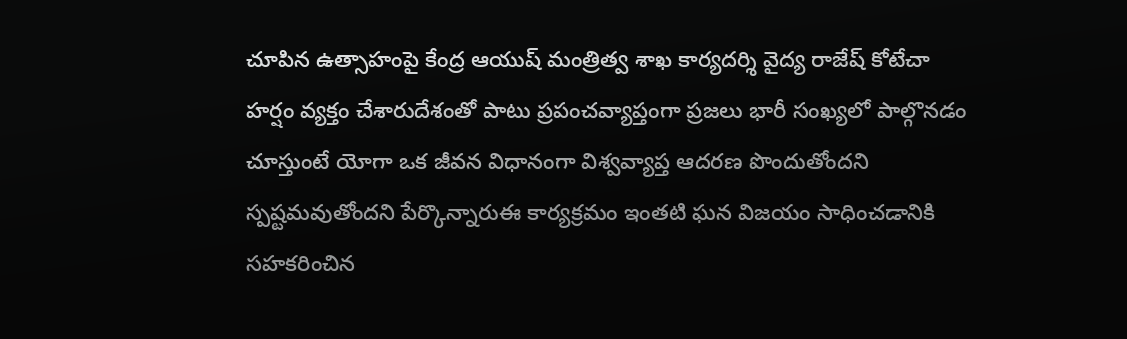చూపిన ఉత్సాహంపై కేంద్ర ఆయుష్ మంత్రిత్వ శాఖ కార్యదర్శి వైద్య రాజేష్ కోటేచా హర్షం వ్యక్తం చేశారుదేశంతో పాటు ప్రపంచవ్యాప్తంగా ప్రజలు భారీ సంఖ్యలో పాల్గొనడం చూస్తుంటే యోగా ఒక జీవన విధానంగా విశ్వవ్యాప్త ఆదరణ పొందుతోందని స్పష్టమవుతోందని పేర్కొన్నారుఈ కార్యక్రమం ఇంతటి ఘన విజయం సాధించడానికి సహకరించిన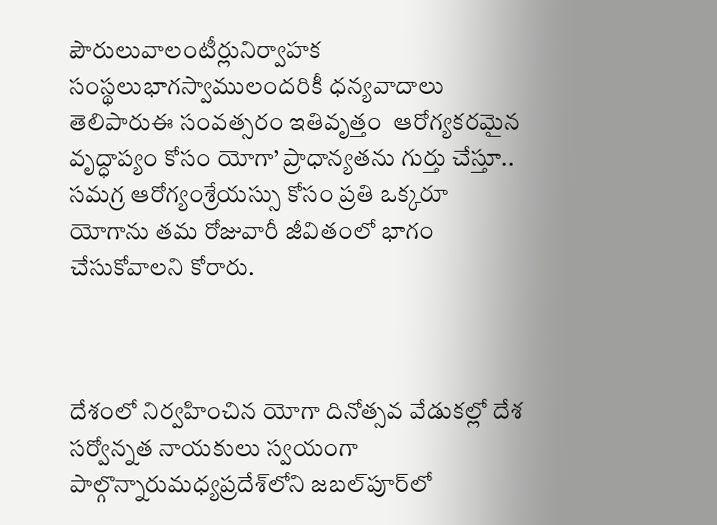పౌరులువాలంటీర్లునిర్వాహక సంస్థలుభాగస్వాములందరికీ ధన్యవాదాలు తెలిపారుఈ సంవత్సరం ఇతివృత్తం  ఆరోగ్యకరమైన వృద్ధాప్యం కోసం యోగా’ ప్రాధాన్యతను గుర్తు చేస్తూ.. సమగ్ర ఆరోగ్యంశ్రేయస్సు కోసం ప్రతి ఒక్కరూ యోగాను తమ రోజువారీ జీవితంలో భాగం చేసుకోవాలని కోరారు.



దేశంలో నిర్వహించిన యోగా దినోత్సవ వేడుకల్లో దేశ సర్వోన్నత నాయకులు స్వయంగా పాల్గొన్నారుమధ్యప్రదేశ్‌లోని జబల్‌పూర్‌లో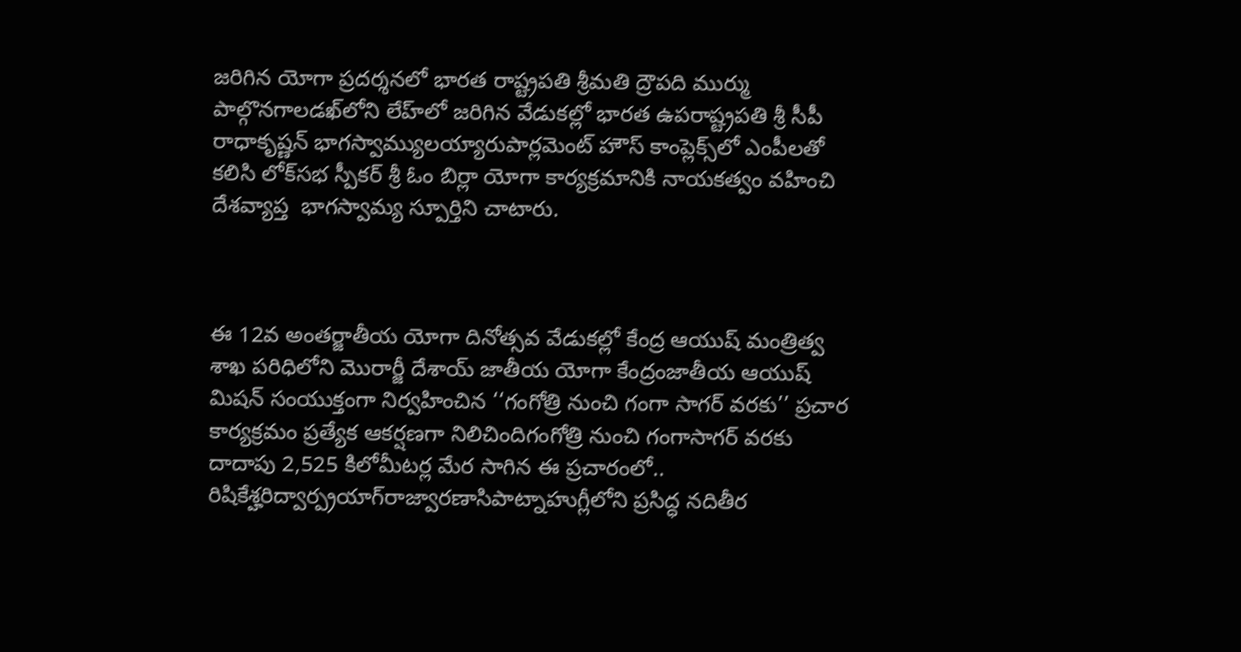జరిగిన యోగా ప్రదర్శనలో భారత రాష్ట్రపతి శ్రీమతి ద్రౌపది ముర్ము పాల్గొనగాలడఖ్‌లోని లేహ్‌లో జరిగిన వేడుకల్లో భారత ఉపరాష్ట్రపతి శ్రీ సీపీ రాధాకృష్ణన్ భాగస్వామ్యులయ్యారుపార్లమెంట్ హౌస్ కాంప్లెక్స్‌లో ఎంపీలతో కలిసి లోక్‌సభ స్పీకర్ శ్రీ ఓం బిర్లా యోగా కార్యక్రమానికి నాయకత్వం వహించి దేశవ్యాప్త  భాగస్వామ్య స్పూర్తిని చాటారు.



ఈ 12వ అంతర్జాతీయ యోగా దినోత్సవ వేడుకల్లో కేంద్ర ఆయుష్ మంత్రిత్వ శాఖ పరిధిలోని మొరార్జీ దేశాయ్ జాతీయ యోగా కేంద్రంజాతీయ ఆయుష్  మిషన్ సంయుక్తంగా నిర్వహించిన ‘‘గంగోత్రి నుంచి గంగా సాగర్ వరకు’’ ప్రచార కార్యక్రమం ప్రత్యేక ఆకర్షణగా నిలిచిందిగంగోత్రి నుంచి గంగాసాగర్ వరకు దాదాపు 2,525 కిలోమీటర్ల మేర సాగిన ఈ ప్రచారంలో.. రిషికేశ్హరిద్వార్ప్రయాగ్‌రాజ్వారణాసిపాట్నాహుగ్లీలోని ప్రసిద్ధ నదితీర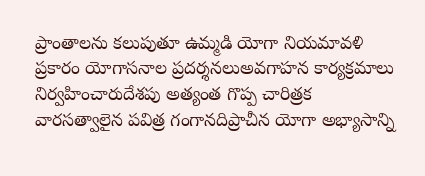ప్రాంతాలను కలుపుతూ ఉమ్మడి యోగా నియమావళి ప్రకారం యోగాసనాల ప్రదర్శనలుఅవగాహన కార్యక్రమాలు నిర్వహించారుదేశపు అత్యంత గొప్ప చారిత్రక వారసత్వాలైన పవిత్ర గంగానదిప్రాచీన యోగా అభ్యాసాన్ని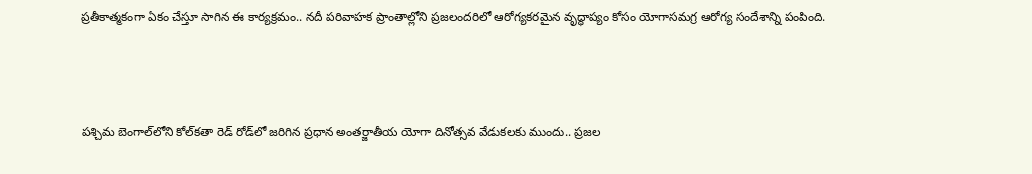ప్రతీకాత్మకంగా ఏకం చేస్తూ సాగిన ఈ కార్యక్రమం.. నదీ పరివాహక ప్రాంతాల్లోని ప్రజలందరిలో ఆరోగ్యకరమైన వృద్ధాప్యం కోసం యోగాసమగ్ర ఆరోగ్య సందేశాన్ని పంపింది.



పశ్చిమ బెంగాల్‌లోని కోల్‌కతా రెడ్ రోడ్‌లో జరిగిన ప్రధాన అంతర్జాతీయ యోగా దినోత్సవ వేడుకలకు ముందు.. ప్రజల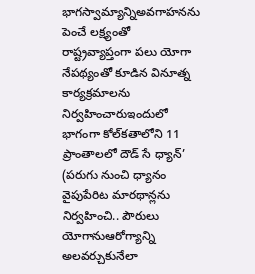భాగస్వామ్యాన్నిఅవగాహనను పెంచే లక్ష్యంతో రాష్ట్రవ్యాప్తంగా పలు యోగా నేపథ్యంతో కూడిన వినూత్న కార్యక్రమాలను నిర్వహించారుఇందులో భాగంగా కోల్‌కతాలోని 11 ప్రాంతాలలో దౌడ్ సే ధ్యాన్’ (పరుగు నుంచి ధ్యానం వైపుపేరిట మారథాన్లను నిర్వహించి.. పౌరులు యోగానుఆరోగ్యాన్ని అలవర్చుకునేలా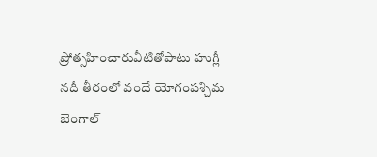ప్రోత్సహించారువీటితోపాటు హుగ్లీ నదీ తీరంలో వందే యోగంపశ్చిమ బెంగాల్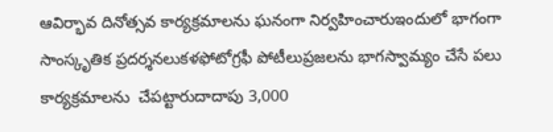ఆవిర్భావ దినోత్సవ కార్యక్రమాలను ఘనంగా నిర్వహించారుఇందులో భాగంగా సాంస్కృతిక ప్రదర్శనలుకళఫోటోగ్రఫీ పోటీలుప్రజలను భాగస్వామ్యం చేసే పలు కార్యక్రమాలను  చేపట్టారుదాదాపు 3,000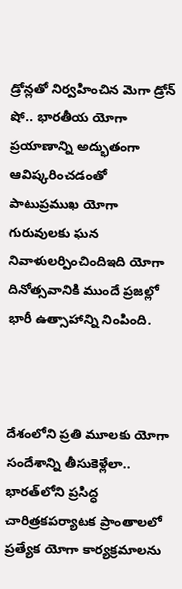డ్రోన్లతో నిర్వహించిన మెగా డ్రోన్ షో.. భారతీయ యోగా ప్రయాణాన్ని అద్భుతంగా ఆవిష్కరించడంతో పాటుప్రముఖ యోగా గురువులకు ఘన నివాళులర్పించిందిఇది యోగా దినోత్సవానికి ముందే ప్రజల్లో భారీ ఉత్సాహాన్ని నింపింది.



దేశంలోని ప్రతి మూలకు యోగా సందేశాన్ని తీసుకెళ్లేలా.. భారత్‌లోని ప్రసిద్ధ చారిత్రకపర్యాటక ప్రాంతాలలో ప్రత్యేక యోగా కార్యక్రమాలను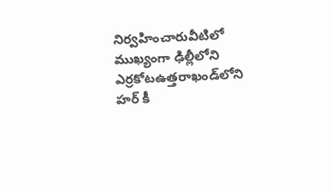నిర్వహించారువీటిలో ముఖ్యంగా ఢిల్లీలోని ఎర్రకోటఉత్తరాఖండ్‌లోని హర్ కీ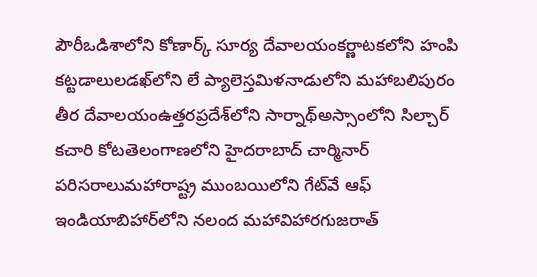పౌరీఒడిశాలోని కోణార్క్ సూర్య దేవాలయంకర్ణాటకలోని హంపి కట్టడాలులడఖ్‌లోని లే ప్యాలెస్తమిళనాడులోని మహాబలిపురం తీర దేవాలయంఉత్తరప్రదేశ్‌లోని సార్నాథ్అస్సాంలోని సిల్చార్ కచారి కోటతెలంగాణలోని హైదరాబాద్ చార్మినార్ పరిసరాలుమహారాష్ట్ర ముంబయిలోని గేట్‌వే ఆఫ్ ఇండియాబిహార్‌లోని నలంద మహావిహారగుజరాత్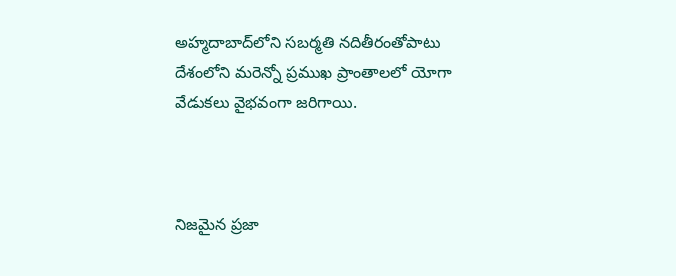అహ్మదాబాద్‌లోని సబర్మతి నదితీరంతోపాటు దేశంలోని మరెన్నో ప్రముఖ ప్రాంతాలలో యోగా వేడుకలు వైభవంగా జరిగాయి.



నిజమైన ప్రజా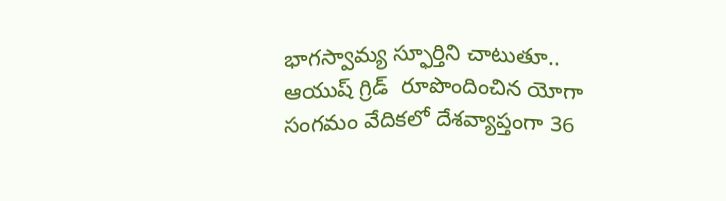భాగస్వామ్య స్ఫూర్తిని చాటుతూ.. ఆయుష్ గ్రిడ్  రూపొందించిన యోగా సంగమం వేదికలో దేశవ్యాప్తంగా 36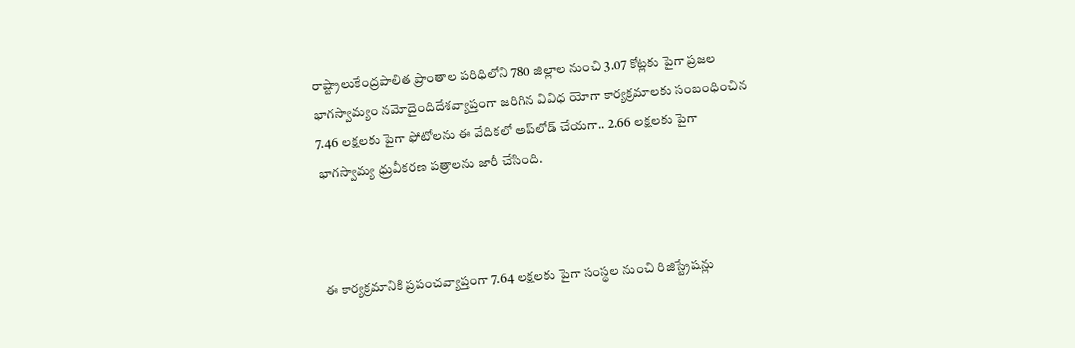రాష్ట్రాలుకేంద్రపాలిత ప్రాంతాల పరిధిలోని 780 జిల్లాల నుంచి 3.07 కోట్లకు పైగా ప్రజల భాగస్వామ్యం నమోదైందిదేశవ్యాప్తంగా జరిగిన వివిధ యోగా కార్యక్రమాలకు సంబంధించిన 7.46 లక్షలకు పైగా ఫోటోలను ఈ వేదికలో అప్‌లోడ్ చేయగా.. 2.66 లక్షలకు పైగా భాగస్వామ్య ధ్రువీకరణ పత్రాలను జారీ చేసింది.



ఈ కార్యక్రమానికి ప్రపంచవ్యాప్తంగా 7.64 లక్షలకు పైగా సంస్థల నుంచి రిజిస్ట్రేషన్లు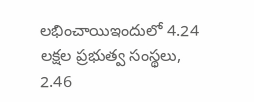లభించాయిఇందులో 4.24 లక్షల ప్రభుత్వ సంస్థలు, 2.46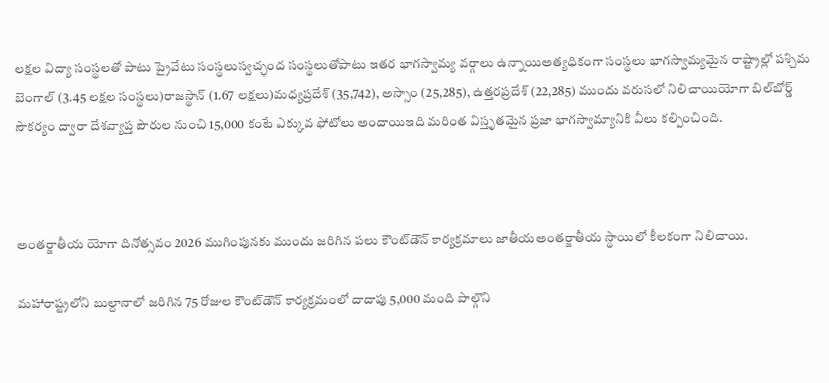లక్షల విద్యా సంస్థలతో పాటు ప్రైవేటు సంస్థలుస్వచ్ఛంద సంస్థలుతోపాటు ఇతర భాగస్వామ్య వర్గాలు ఉన్నాయిఅత్యధికంగా సంస్థలు భాగస్వామ్యమైన రాష్ట్రాల్లో పశ్చిమ బెంగాల్ (3.45 లక్షల సంస్థలు)రాజస్థాన్ (1.67 లక్షలు)మధ్యప్రదేశ్ (35,742), అస్సాం (25,285), ఉత్తరప్రదేశ్ (22,285) ముందు వరుసలో నిలిచాయియోగా బిల్‌బోర్డ్  సౌకర్యం ద్వారా దేశవ్యాప్త పౌరుల నుంచి 15,000 కంటే ఎక్కువ ఫోటోలు అందాయిఇది మరింత విస్తృతమైన ప్రజా భాగస్వామ్యానికి వీలు కల్పించింది.



అంతర్జాతీయ యోగా దినోత్సవం 2026 ముగింపునకు ముందు జరిగిన పలు కౌంట్‌డౌన్ కార్యక్రమాలు జాతీయఅంతర్జాతీయ స్థాయిలో కీలకంగా నిలిచాయి.

మహారాష్ట్రలోని బుల్దానాలో జరిగిన 75 రోజుల కౌంట్‌డౌన్ కార్యక్రమంలో దాదాపు 5,000 మంది పాల్గొని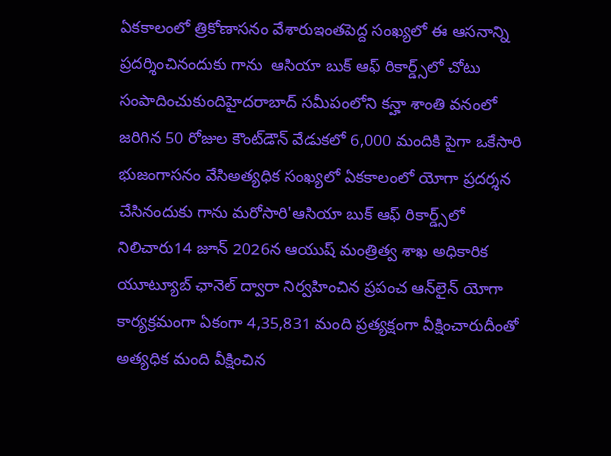ఏకకాలంలో త్రికోణాసనం వేశారుఇంతపెద్ద సంఖ్యలో ఈ ఆసనాన్ని ప్రదర్శించినందుకు గాను  ఆసియా బుక్ ఆఫ్ రికార్డ్స్‌లో చోటు సంపాదించుకుందిహైదరాబాద్ సమీపంలోని కన్హా శాంతి వనంలో జరిగిన 50 రోజుల కౌంట్‌డౌన్ వేడుకలో 6,000 మందికి పైగా ఒకేసారి భుజంగాసనం వేసిఅత్యధిక సంఖ్యలో ఏకకాలంలో యోగా ప్రదర్శన చేసినందుకు గాను మరోసారి'ఆసియా బుక్ ఆఫ్ రికార్డ్స్‌లో నిలిచారు14 జూన్ 2026న ఆయుష్ మంత్రిత్వ శాఖ అధికారిక యూట్యూబ్ ఛానెల్ ద్వారా నిర్వహించిన ప్రపంచ ఆన్‌లైన్ యోగా కార్యక్రమంగా ఏకంగా 4,35,831 మంది ప్రత్యక్షంగా వీక్షించారుదీంతో అత్యధిక మంది వీక్షించిన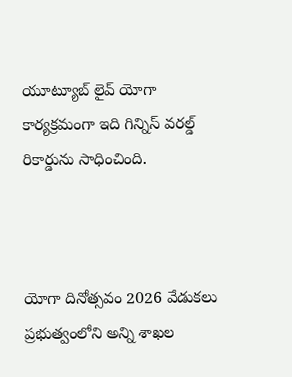యూట్యూబ్ లైవ్ యోగా కార్యక్రమంగా ఇది గిన్నిస్ వరల్డ్ రికార్డును సాధించింది.



యోగా దినోత్సవం 2026 వేడుకలు ప్రభుత్వంలోని అన్ని శాఖల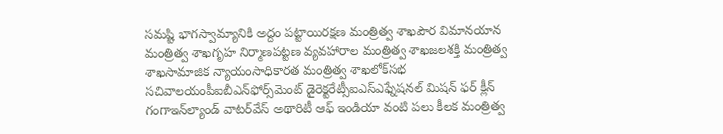సమష్టి భాగస్వామ్యానికి అద్దం పట్టాయిరక్షణ మంత్రిత్వ శాఖపౌర విమానయాన మంత్రిత్వ శాఖగృహ నిర్మాణపట్టణ వ్యవహారాల మంత్రిత్వ శాఖజలశక్తి మంత్రిత్వ శాఖసామాజిక న్యాయంసాధికారత మంత్రిత్వ శాఖలోక్‌సభ సచివాలయంపీఐబీఎన్‌ఫోర్స్‌మెంట్ డైరెక్టరేట్సీఐఎస్‌ఎఫ్నేషనల్ మిషన్ ఫర్ క్లీన్ గంగాఇన్‌ల్యాండ్ వాటర్‌వేస్ అథారిటీ ఆఫ్ ఇండియా వంటి పలు కీలక మంత్రిత్వ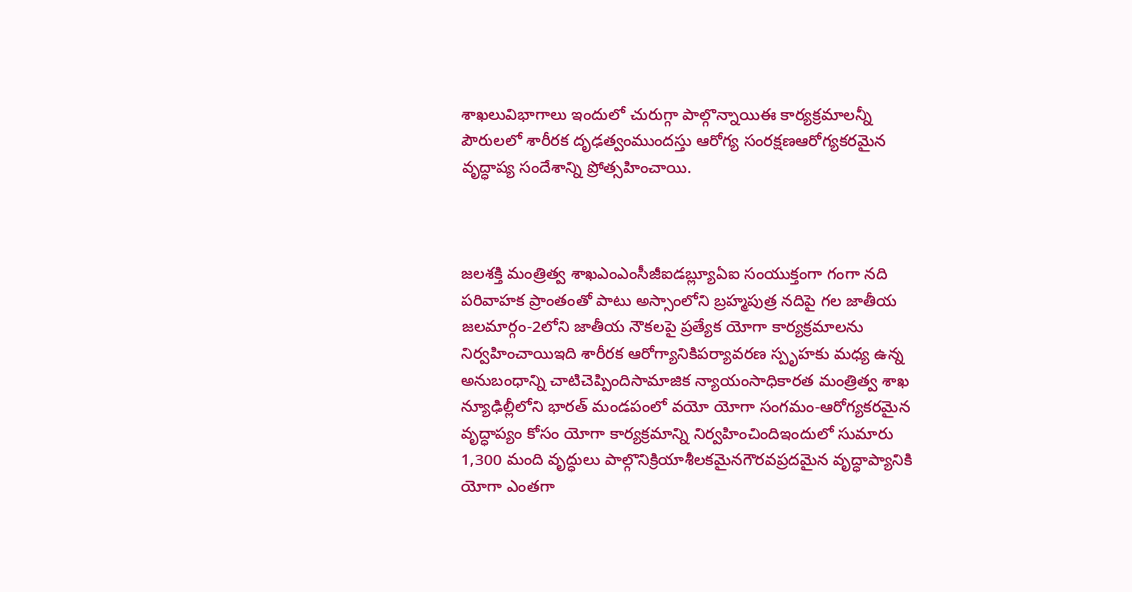శాఖలువిభాగాలు ఇందులో చురుగ్గా పాల్గొన్నాయిఈ కార్యక్రమాలన్నీ పౌరులలో శారీరక దృఢత్వంముందస్తు ఆరోగ్య సంరక్షణఆరోగ్యకరమైన వృద్ధాప్య సందేశాన్ని ప్రోత్సహించాయి.



జలశక్తి మంత్రిత్వ శాఖఎంఎంసీజీఐడబ్ల్యూఏఐ సంయుక్తంగా గంగా నది పరివాహక ప్రాంతంతో పాటు అస్సాంలోని బ్రహ్మపుత్ర నదిపై గల జాతీయ జలమార్గం-2లోని జాతీయ నౌకలపై ప్రత్యేక యోగా కార్యక్రమాలను నిర్వహించాయిఇది శారీరక ఆరోగ్యానికిపర్యావరణ స్పృహకు మధ్య ఉన్న అనుబంధాన్ని చాటిచెప్పిందిసామాజిక న్యాయంసాధికారత మంత్రిత్వ శాఖ న్యూఢిల్లీలోని భారత్ మండపంలో వయో యోగా సంగమం-ఆరోగ్యకరమైన వృద్ధాప్యం కోసం యోగా కార్యక్రమాన్ని నిర్వహించిందిఇందులో సుమారు 1,300 మంది వృద్ధులు పాల్గొనిక్రియాశీలకమైనగౌరవప్రదమైన వృద్ధాప్యానికి యోగా ఎంతగా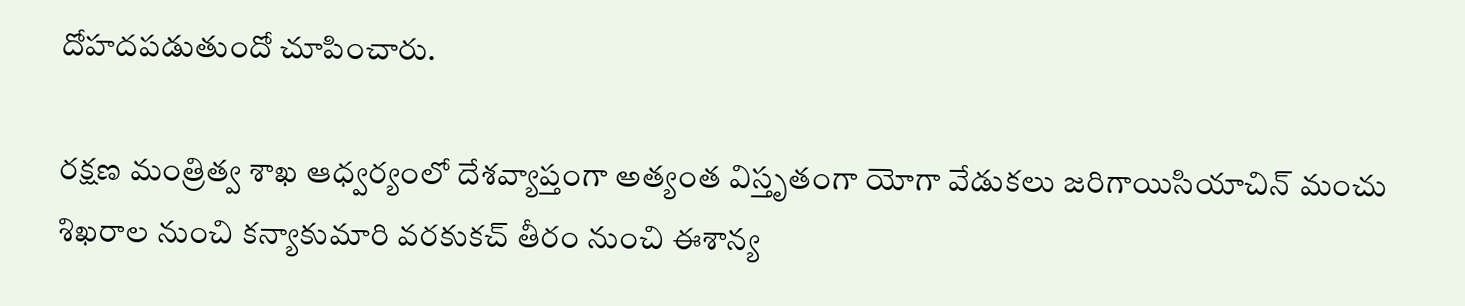దోహదపడుతుందో చూపించారు.

రక్షణ మంత్రిత్వ శాఖ ఆధ్వర్యంలో దేశవ్యాప్తంగా అత్యంత విస్తృతంగా యోగా వేడుకలు జరిగాయిసియాచిన్ మంచు శిఖరాల నుంచి కన్యాకుమారి వరకుకచ్ తీరం నుంచి ఈశాన్య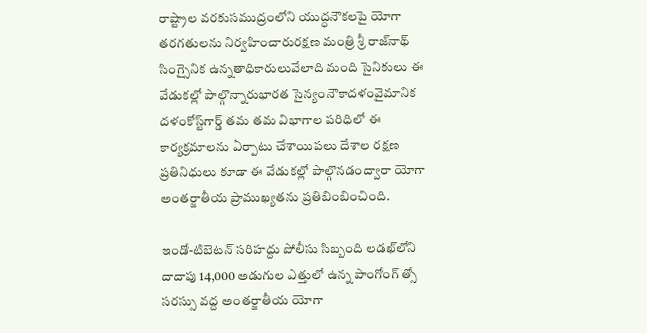రాష్ట్రాల వరకుసముద్రంలోని యుద్ధనౌకలపై యోగా తరగతులను నిర్వహించారురక్షణ మంత్రి శ్రీ రాజ్‌నాథ్ సింగ్సైనిక ఉన్నతాధికారులువేలాది మంది సైనికులు ఈ వేడుకల్లో పాల్గొన్నారుభారత సైన్యంనౌకాదళంవైమానిక దళంకోస్ట్‌గార్డ్ తమ తమ విభాగాల పరిధిలో ఈ కార్యక్రమాలను ఏర్పాటు చేశాయిపలు దేశాల రక్షణ ప్రతినిధులు కూడా ఈ వేడుకల్లో పాల్గొనడంద్వారా యోగా అంతర్జాతీయ ప్రాముఖ్యతను ప్రతిబింబించింది.

ఇండో-టిబెటన్ సరిహద్దు పోలీసు సిబ్బంది లడఖ్‌లోని దాదాపు 14,000 అడుగుల ఎత్తులో ఉన్న పాంగోంగ్ త్సో సరస్సు వద్ద అంతర్జాతీయ యోగా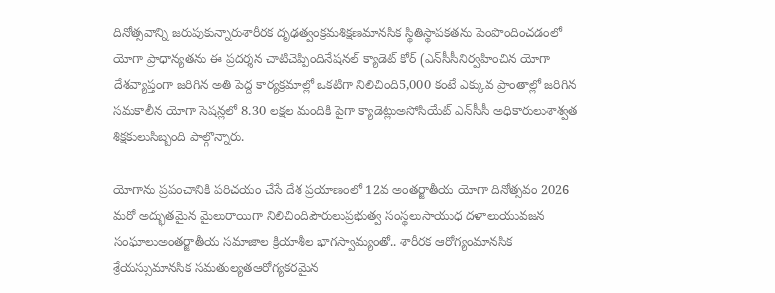దినోత్సవాన్ని జరుపుకున్నారుశారీరక దృఢత్వంక్రమశిక్షణమానసిక స్థితిస్థాపకతను పెంపొందించడంలో యోగా ప్రాధాన్యతను ఈ ప్రదర్శన చాటిచెప్పిందినేషనల్ క్యాడెట్ కోర్ (ఎన్‌సీసీనిర్వహించిన యోగా దేశవ్యాప్తంగా జరిగిన అతి పెద్ద కార్యక్రమాల్లో ఒకటిగా నిలిచింది5,000 కంటే ఎక్కువ ప్రాంతాల్లో జరిగిన సమకాలీన యోగా సెషన్లలో 8.30 లక్షల మందికి పైగా క్యాడెట్లుఅసోసియేట్ ఎన్‌సీసీ అధికారులుశాశ్వత శిక్షకులుసిబ్బంది పాల్గొన్నారు.

యోగాను ప్రపంచానికి పరిచయం చేసే దేశ ప్రయాణంలో 12వ అంతర్జాతీయ యోగా దినోత్సవం 2026 మరో అద్భుతమైన మైలురాయిగా నిలిచిందిపౌరులుప్రభుత్వ సంస్థలుసాయుధ దళాలుయువజన సంఘాలుఅంతర్జాతీయ సమాజాల క్రియాశీల భాగస్వామ్యంతో.. శారీరక ఆరోగ్యంమానసిక శ్రేయస్సుమానసిక సమతుల్యతఆరోగ్యకరమైన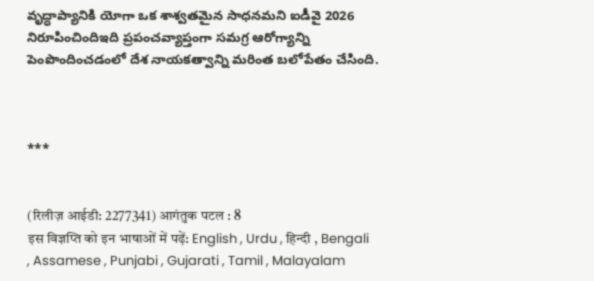వృద్ధాప్యానికి యోగా ఒక శాశ్వతమైన సాధనమని ఐడీవై 2026 నిరూపించిందిఇది ప్రపంచవ్యాప్తంగా సమగ్ర ఆరోగ్యాన్ని పెంపొందించడంలో దేశ నాయకత్వాన్ని మరింత బలోపేతం చేసింది.



***


(रिलीज़ आईडी: 2277341) आगंतुक पटल : 8
इस विज्ञप्ति को इन भाषाओं में पढ़ें: English , Urdu , हिन्दी , Bengali , Assamese , Punjabi , Gujarati , Tamil , Malayalam